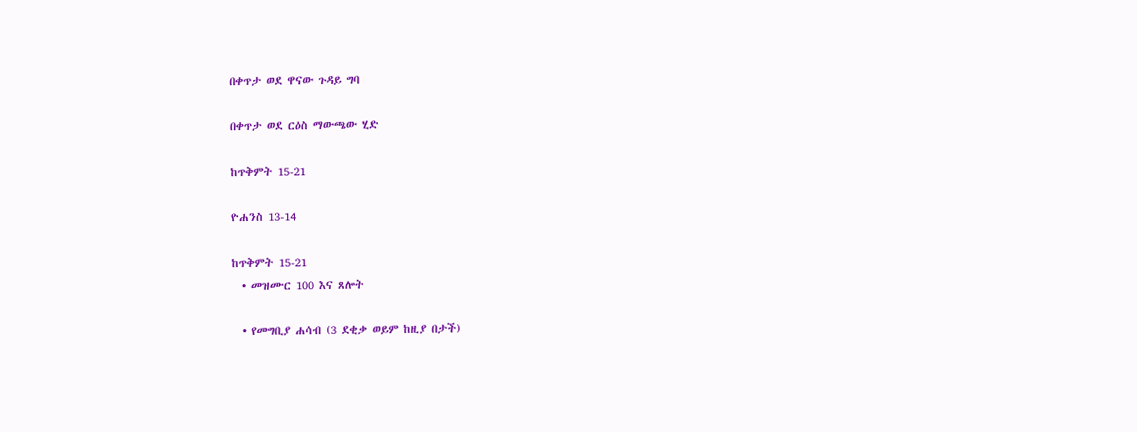በቀጥታ ወደ ዋናው ጉዳይ ግባ

በቀጥታ ወደ ርዕስ ማውጫው ሂድ

ከጥቅምት 15-21

ዮሐንስ 13-14

ከጥቅምት 15-21
  • መዝሙር 100 እና ጸሎት

  • የመግቢያ ሐሳብ (3 ደቂቃ ወይም ከዚያ በታች)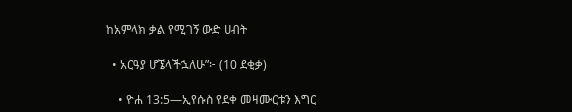ከአምላክ ቃል የሚገኝ ውድ ሀብት

  • አርዓያ ሆኜላችኋለሁ”፦ (10 ደቂቃ)

    • ዮሐ 13:5—ኢየሱስ የደቀ መዛሙርቱን እግር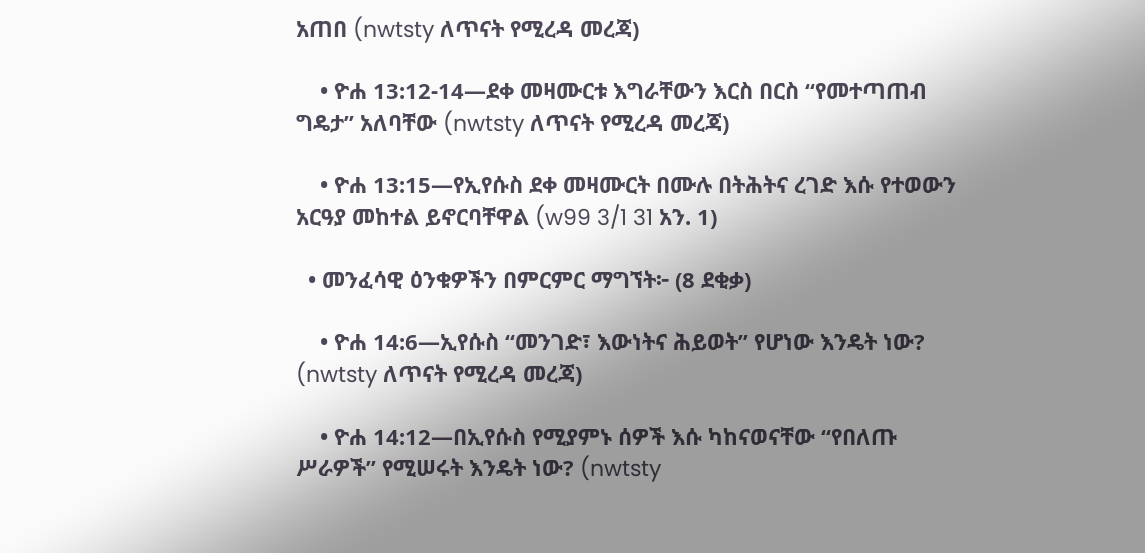አጠበ (nwtsty ለጥናት የሚረዳ መረጃ)

    • ዮሐ 13:12-14—ደቀ መዛሙርቱ እግራቸውን እርስ በርስ “የመተጣጠብ ግዴታ” አለባቸው (nwtsty ለጥናት የሚረዳ መረጃ)

    • ዮሐ 13:15—የኢየሱስ ደቀ መዛሙርት በሙሉ በትሕትና ረገድ እሱ የተወውን አርዓያ መከተል ይኖርባቸዋል (w99 3/1 31 አን. 1)

  • መንፈሳዊ ዕንቁዎችን በምርምር ማግኘት፦ (8 ደቂቃ)

    • ዮሐ 14:6—ኢየሱስ “መንገድ፣ እውነትና ሕይወት” የሆነው እንዴት ነው? (nwtsty ለጥናት የሚረዳ መረጃ)

    • ዮሐ 14:12—በኢየሱስ የሚያምኑ ሰዎች እሱ ካከናወናቸው “የበለጡ ሥራዎች” የሚሠሩት እንዴት ነው? (nwtsty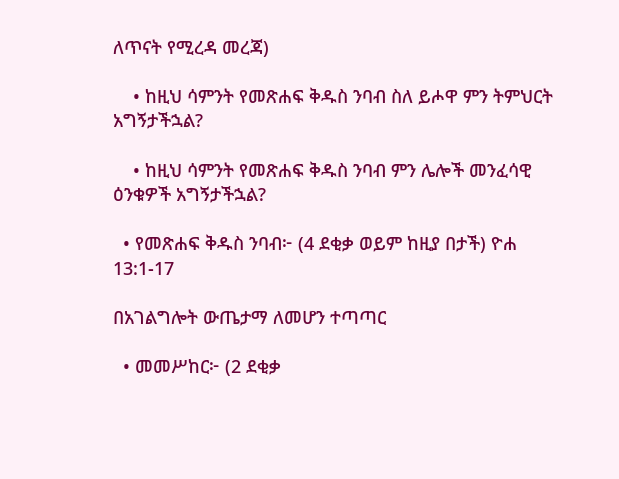ለጥናት የሚረዳ መረጃ)

    • ከዚህ ሳምንት የመጽሐፍ ቅዱስ ንባብ ስለ ይሖዋ ምን ትምህርት አግኝታችኋል?

    • ከዚህ ሳምንት የመጽሐፍ ቅዱስ ንባብ ምን ሌሎች መንፈሳዊ ዕንቁዎች አግኝታችኋል?

  • የመጽሐፍ ቅዱስ ንባብ፦ (4 ደቂቃ ወይም ከዚያ በታች) ዮሐ 13:1-17

በአገልግሎት ውጤታማ ለመሆን ተጣጣር

  • መመሥከር፦ (2 ደቂቃ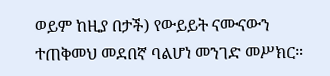ወይም ከዚያ በታች) የውይይት ናሙናውን ተጠቅመህ መደበኛ ባልሆነ መንገድ መሥክር።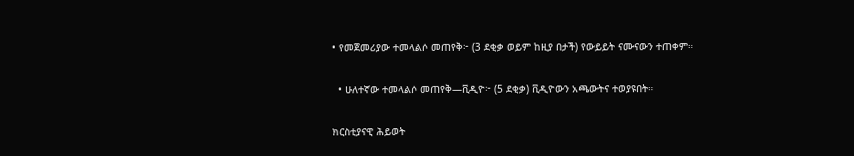• የመጀመሪያው ተመላልሶ መጠየቅ፦ (3 ደቂቃ ወይም ከዚያ በታች) የውይይት ናሙናውን ተጠቀም።

  • ሁለተኛው ተመላልሶ መጠየቅ—ቪዲዮ፦ (5 ደቂቃ) ቪዲዮውን አጫውትና ተወያዩበት።

ክርስቲያናዊ ሕይወት